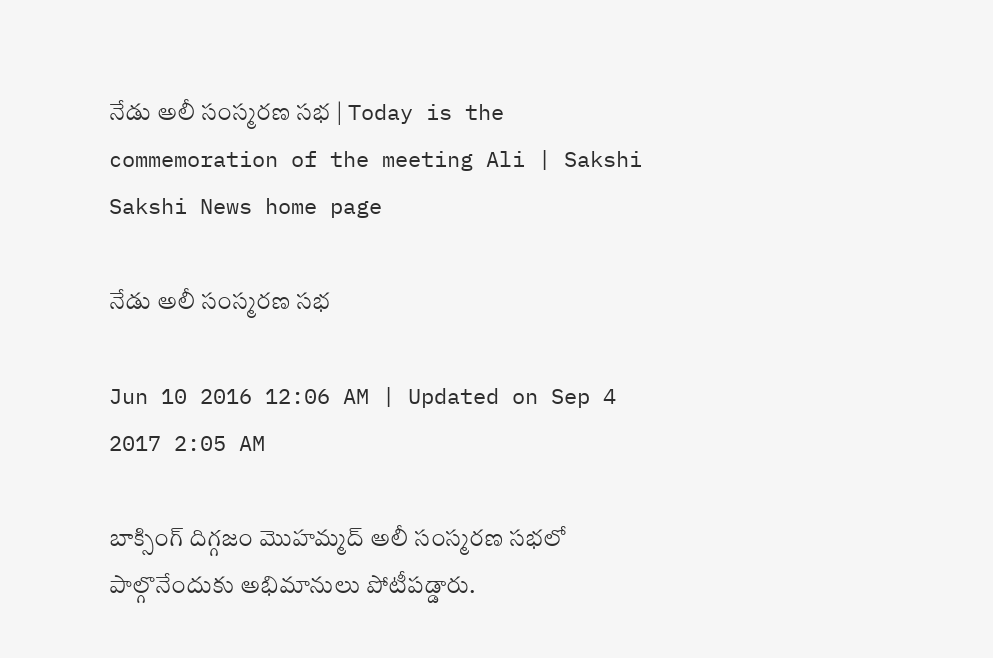నేడు అలీ సంస్మరణ సభ | Today is the commemoration of the meeting Ali | Sakshi
Sakshi News home page

నేడు అలీ సంస్మరణ సభ

Jun 10 2016 12:06 AM | Updated on Sep 4 2017 2:05 AM

బాక్సింగ్ దిగ్గజం మొహమ్మద్ అలీ సంస్మరణ సభలో పాల్గొనేందుకు అభిమానులు పోటీపడ్డారు.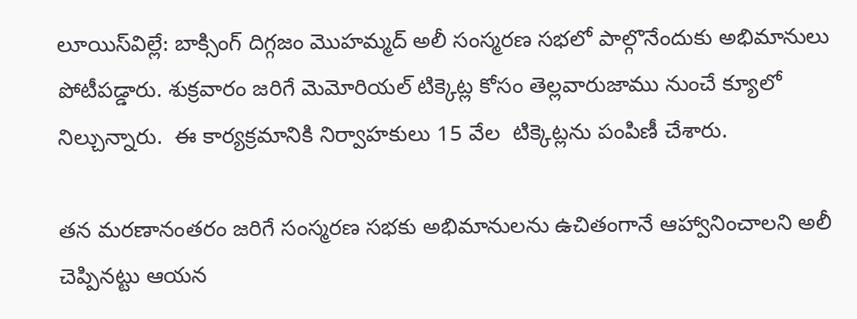లూయిస్‌విల్లే: బాక్సింగ్ దిగ్గజం మొహమ్మద్ అలీ సంస్మరణ సభలో పాల్గొనేందుకు అభిమానులు పోటీపడ్డారు. శుక్రవారం జరిగే మెమోరియల్ టిక్కెట్ల కోసం తెల్లవారుజాము నుంచే క్యూలో నిల్చున్నారు.  ఈ కార్యక్రమానికి నిర్వాహకులు 15 వేల  టిక్కెట్లను పంపిణీ చేశారు.

తన మరణానంతరం జరిగే సంస్మరణ సభకు అభిమానులను ఉచితంగానే ఆహ్వానించాలని అలీ  చెప్పినట్టు ఆయన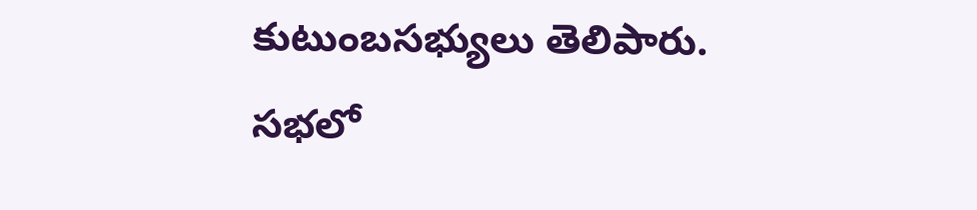కుటుంబసభ్యులు తెలిపారు. సభలో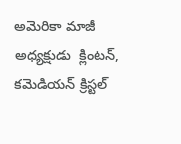అమెరికా మాజీ అధ్యక్షుడు  క్లింటన్, కమెడియన్ క్రిస్టల్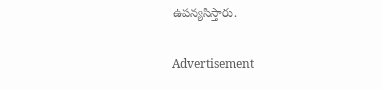ఉపన్యసిస్తారు.

Advertisement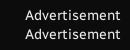Advertisement
Advertisement